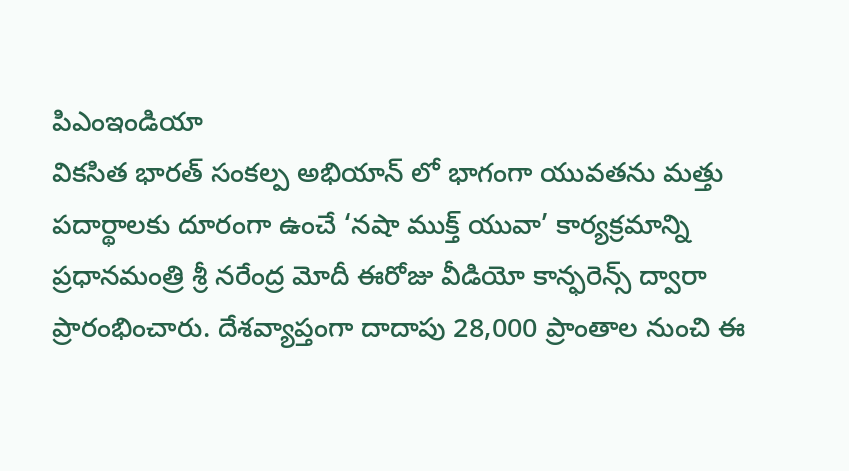పిఎంఇండియా
వికసిత భారత్ సంకల్ప అభియాన్ లో భాగంగా యువతను మత్తు పదార్థాలకు దూరంగా ఉంచే ‘నషా ముక్త్ యువా’ కార్యక్రమాన్ని ప్రధానమంత్రి శ్రీ నరేంద్ర మోదీ ఈరోజు వీడియో కాన్ఫరెన్స్ ద్వారా ప్రారంభించారు. దేశవ్యాప్తంగా దాదాపు 28,000 ప్రాంతాల నుంచి ఈ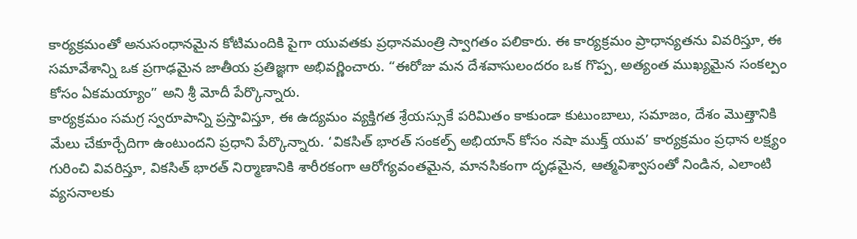కార్యక్రమంతో అనుసంధానమైన కోటిమందికి పైగా యువతకు ప్రధానమంత్రి స్వాగతం పలికారు. ఈ కార్యక్రమం ప్రాధాన్యతను వివరిస్తూ, ఈ సమావేశాన్ని ఒక ప్రగాఢమైన జాతీయ ప్రతిజ్ఞగా అభివర్ణించారు. “ఈరోజు మన దేశవాసులందరం ఒక గొప్ప, అత్యంత ముఖ్యమైన సంకల్పం కోసం ఏకమయ్యాం” అని శ్రీ మోదీ పేర్కొన్నారు.
కార్యక్రమం సమగ్ర స్వరూపాన్ని ప్రస్తావిస్తూ, ఈ ఉద్యమం వ్యక్తిగత శ్రేయస్సుకే పరిమితం కాకుండా కుటుంబాలు, సమాజం, దేశం మొత్తానికి మేలు చేకూర్చేదిగా ఉంటుందని ప్రధాని పేర్కొన్నారు. ‘వికసిత్ భారత్ సంకల్ప్ అభియాన్ కోసం నషా ముక్త్ యువ’ కార్యక్రమం ప్రధాన లక్ష్యం గురించి వివరిస్తూ, వికసిత్ భారత్ నిర్మాణానికి శారీరకంగా ఆరోగ్యవంతమైన, మానసికంగా దృఢమైన, ఆత్మవిశ్వాసంతో నిండిన, ఎలాంటి వ్యసనాలకు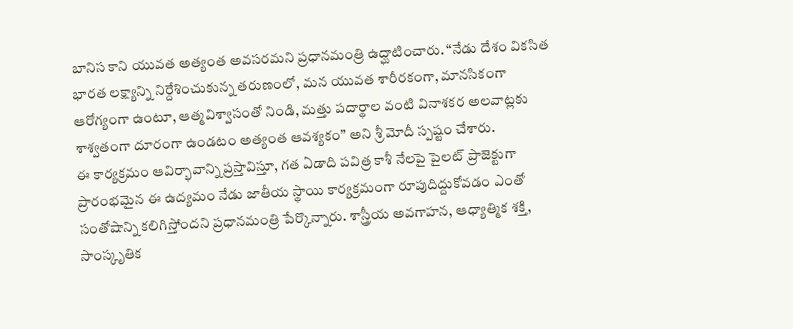బానిస కాని యువత అత్యంత అవసరమని ప్రధానమంత్రి ఉద్ఘాటించారు. “నేడు దేశం వికసిత భారత లక్ష్యాన్ని నిర్దేశించుకున్న తరుణంలో, మన యువత శారీరకంగా, మానసికంగా ఆరోగ్యంగా ఉంటూ, ఆత్మవిశ్వాసంతో నిండి, మత్తు పదార్థాల వంటి వినాశకర అలవాట్లకు శాశ్వతంగా దూరంగా ఉండటం అత్యంత ఆవశ్యకం” అని శ్రీ మోదీ స్పష్టం చేశారు.
ఈ కార్యక్రమం ఆవిర్భావాన్ని ప్రస్తావిస్తూ, గత ఏడాది పవిత్ర కాశీ నేలపై పైలట్ ప్రాజెక్టుగా ప్రారంభమైన ఈ ఉద్యమం నేడు జాతీయ స్థాయి కార్యక్రమంగా రూపుదిద్దుకోవడం ఎంతో సంతోషాన్ని కలిగిస్తోందని ప్రధానమంత్రి పేర్కొన్నారు. శాస్త్రీయ అవగాహన, ఆధ్యాత్మిక శక్తి, సాంస్కృతిక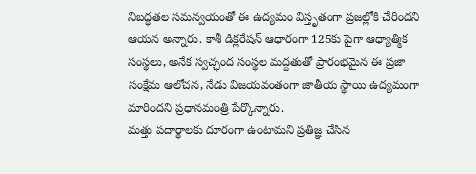నిబద్ధతల సమన్వయంతో ఈ ఉద్యమం విస్తృతంగా ప్రజల్లోకి చేరిందని ఆయన అన్నారు. కాశీ డిక్లరేషన్ ఆధారంగా 125కు పైగా ఆధ్యాత్మిక సంస్థలు, అనేక స్వచ్ఛంద సంస్థల మద్దతుతో ప్రారంభమైన ఈ ప్రజా సంక్షేమ ఆలోచన, నేడు విజయవంతంగా జాతీయ స్థాయి ఉద్యమంగా మారిందని ప్రధానమంత్రి పేర్కొన్నారు.
మత్తు పదార్థాలకు దూరంగా ఉంటామని ప్రతిజ్ఞ చేసిన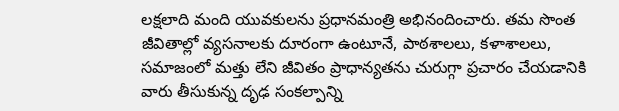లక్షలాది మంది యువకులను ప్రధానమంత్రి అభినందించారు. తమ సొంత జీవితాల్లో వ్యసనాలకు దూరంగా ఉంటూనే, పాఠశాలలు, కళాశాలలు, సమాజంలో మత్తు లేని జీవితం ప్రాధాన్యతను చురుగ్గా ప్రచారం చేయడానికి వారు తీసుకున్న దృఢ సంకల్పాన్ని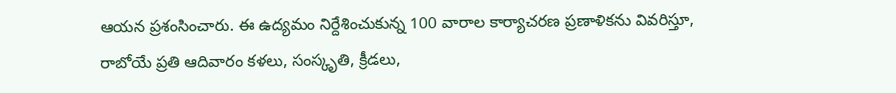ఆయన ప్రశంసించారు. ఈ ఉద్యమం నిర్దేశించుకున్న 100 వారాల కార్యాచరణ ప్రణాళికను వివరిస్తూ, రాబోయే ప్రతి ఆదివారం కళలు, సంస్కృతి, క్రీడలు,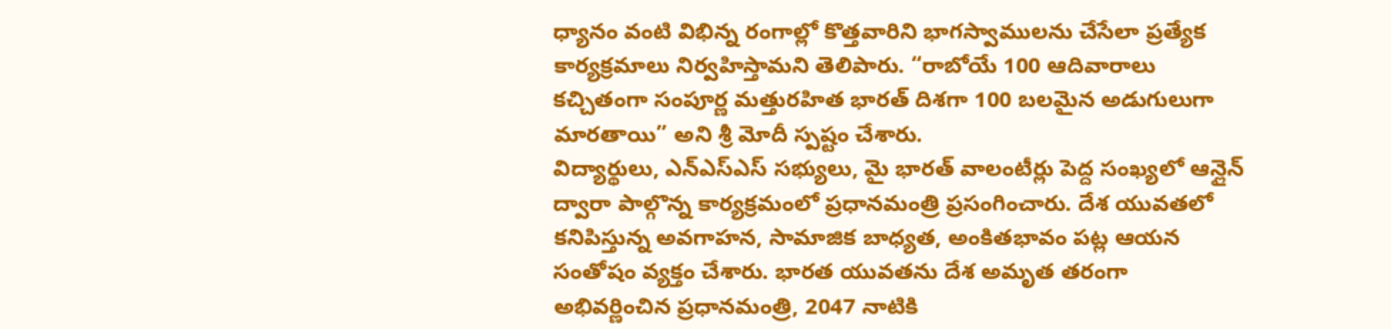ధ్యానం వంటి విభిన్న రంగాల్లో కొత్తవారిని భాగస్వాములను చేసేలా ప్రత్యేక కార్యక్రమాలు నిర్వహిస్తామని తెలిపారు. “రాబోయే 100 ఆదివారాలు కచ్చితంగా సంపూర్ణ మత్తురహిత భారత్ దిశగా 100 బలమైన అడుగులుగా మారతాయి” అని శ్రీ మోదీ స్పష్టం చేశారు.
విద్యార్థులు, ఎన్ఎస్ఎస్ సభ్యులు, మై భారత్ వాలంటీర్లు పెద్ద సంఖ్యలో ఆన్లైన్ ద్వారా పాల్గొన్న కార్యక్రమంలో ప్రధానమంత్రి ప్రసంగించారు. దేశ యువతలో కనిపిస్తున్న అవగాహన, సామాజిక బాధ్యత, అంకితభావం పట్ల ఆయన సంతోషం వ్యక్తం చేశారు. భారత యువతను దేశ అమృత తరంగా అభివర్ణించిన ప్రధానమంత్రి, 2047 నాటికి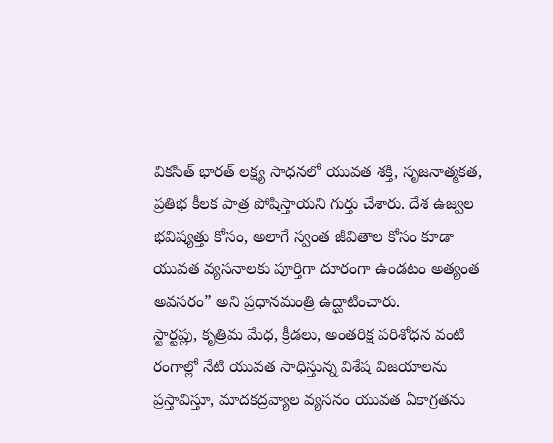వికసిత్ భారత్ లక్ష్య సాధనలో యువత శక్తి, సృజనాత్మకత, ప్రతిభ కీలక పాత్ర పోషిస్తాయని గుర్తు చేశారు. దేశ ఉజ్వల భవిష్యత్తు కోసం, అలాగే స్వంత జీవితాల కోసం కూడా యువత వ్యసనాలకు పూర్తిగా దూరంగా ఉండటం అత్యంత అవసరం” అని ప్రధానమంత్రి ఉద్ఘాటించారు.
స్టార్టప్లు, కృత్రిమ మేధ, క్రీడలు, అంతరిక్ష పరిశోధన వంటి రంగాల్లో నేటి యువత సాధిస్తున్న విశేష విజయాలను ప్రస్తావిస్తూ, మాదకద్రవ్యాల వ్యసనం యువత ఏకాగ్రతను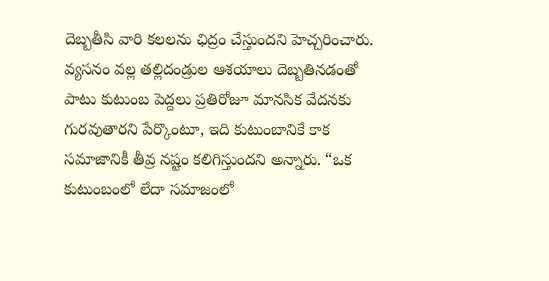దెబ్బతీసి వారి కలలను ఛిద్రం చేస్తుందని హెచ్చరించారు. వ్యసనం వల్ల తల్లిదండ్రుల ఆశయాలు దెబ్బతినడంతో పాటు కుటుంబ పెద్దలు ప్రతిరోజూ మానసిక వేదనకు గురవుతారని పేర్కొంటూ, ఇది కుటుంబానికే కాక సమాజానికీ తీవ్ర నష్టం కలిగిస్తుందని అన్నారు. “ఒక కుటుంబంలో లేదా సమాజంలో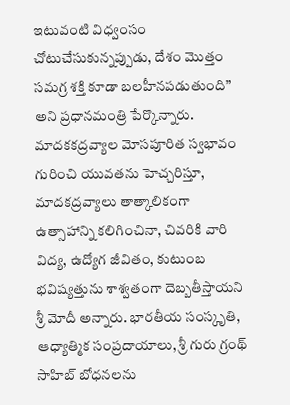ఇటువంటి విధ్వంసం చోటుచేసుకున్నప్పుడు, దేశం మొత్తం సమగ్ర శక్తి కూడా బలహీనపడుతుంది” అని ప్రధానమంత్రి పేర్కొన్నారు.
మాదకకద్రవ్యాల మోసపూరిత స్వభావం గురించి యువతను హెచ్చరిస్తూ, మాదకద్రవ్యాలు తాత్కాలికంగా ఉత్సాహాన్ని కలిగించినా, చివరికి వారి విద్య, ఉద్యోగ జీవితం, కుటుంబ భవిష్యత్తును శాశ్వతంగా దెబ్బతీస్తాయని శ్రీ మోదీ అన్నారు. భారతీయ సంస్కృతి, ఆధ్యాత్మిక సంప్రదాయాలు, శ్రీ గురు గ్రంథ్ సాహిబ్ బోధనలను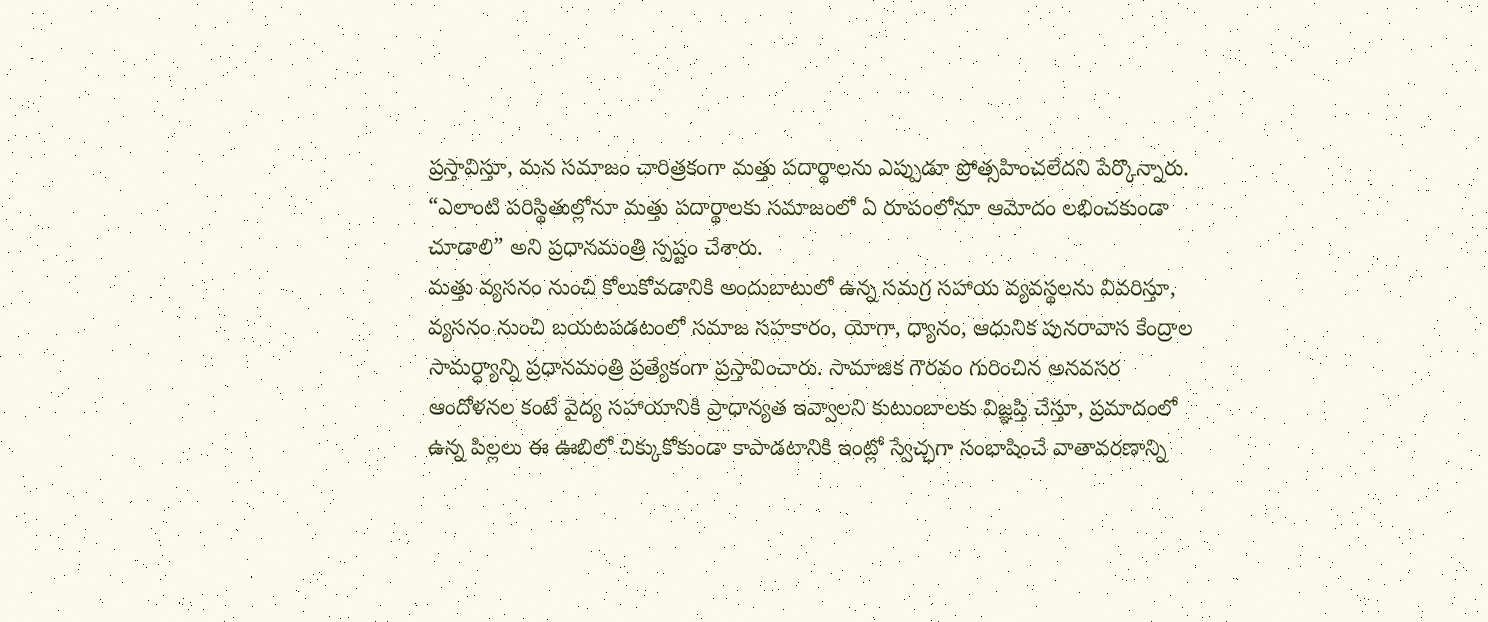ప్రస్తావిస్తూ, మన సమాజం చారిత్రకంగా మత్తు పదార్థాలను ఎప్పుడూ ప్రోత్సహించలేదని పేర్కొన్నారు. “ఎలాంటి పరిస్థితుల్లోనూ మత్తు పదార్థాలకు సమాజంలో ఏ రూపంలోనూ ఆమోదం లభించకుండా చూడాలి” అని ప్రధానమంత్రి స్పష్టం చేశారు.
మత్తు వ్యసనం నుంచి కోలుకోవడానికి అందుబాటులో ఉన్న సమగ్ర సహాయ వ్యవస్థలను వివరిస్తూ, వ్యసనం నుంచి బయటపడటంలో సమాజ సహకారం, యోగా, ధ్యానం, ఆధునిక పునరావాస కేంద్రాల సామర్ధ్యాన్ని ప్రధానమంత్రి ప్రత్యేకంగా ప్రస్తావించారు. సామాజిక గౌరవం గురించిన అనవసర ఆందోళనల కంటే వైద్య సహాయానికి ప్రాధాన్యత ఇవ్వాలని కుటుంబాలకు విజ్ఞప్తి చేస్తూ, ప్రమాదంలో ఉన్న పిల్లలు ఈ ఊబిలో చిక్కుకోకుండా కాపాడటానికి ఇంట్లో స్వేచ్ఛగా సంభాషించే వాతావరణాన్ని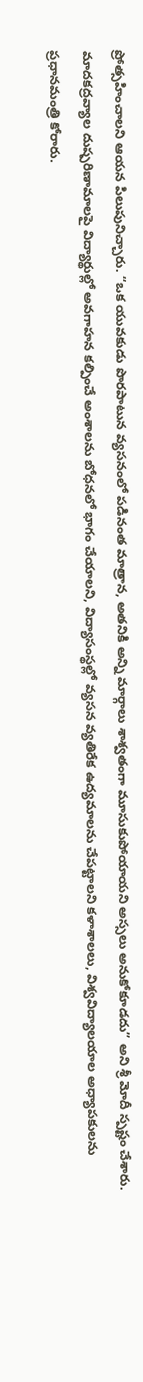ప్రోత్సహించాలని ఆయన పిలుపునిచ్చారు. “ఒక యువకుడు పొరపాటున వ్యసనంలో పడినంత మాత్రాన, అతనికి అన్ని మార్గాలు శాశ్వతంగా మూసుకుపోయాయని అస్సలు అనుకోకూడదు” అని శ్రీ మోదీ స్పష్టం చేశారు.
మాదకద్రవ్యాల దుష్పరిణామాలపై విద్యార్థుల్లో అవగాహన కల్పించే అంశాలను బోధనలో భాగం చేయాలని, విద్యాసంస్థల్లో వ్యసన వ్యతిరేక ఉద్యమాలను చేపట్టాలని కళాశాలలు, విశ్వవిద్యాలయాల అధ్యాపకులను ప్రధానమంత్రి కోరారు.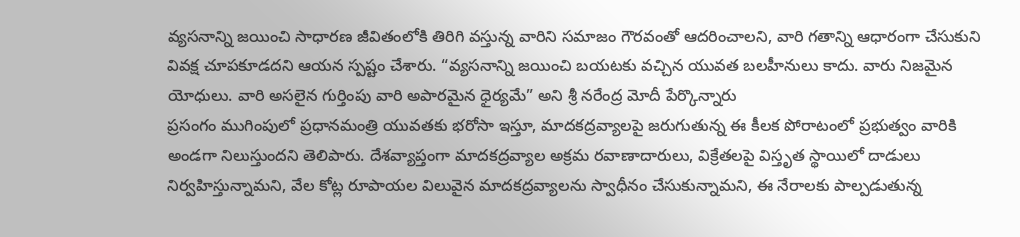వ్యసనాన్ని జయించి సాధారణ జీవితంలోకి తిరిగి వస్తున్న వారిని సమాజం గౌరవంతో ఆదరించాలని, వారి గతాన్ని ఆధారంగా చేసుకుని వివక్ష చూపకూడదని ఆయన స్పష్టం చేశారు. “వ్యసనాన్ని జయించి బయటకు వచ్చిన యువత బలహీనులు కాదు. వారు నిజమైన యోధులు. వారి అసలైన గుర్తింపు వారి అపారమైన ధైర్యమే” అని శ్రీ నరేంద్ర మోదీ పేర్కొన్నారు
ప్రసంగం ముగింపులో ప్రధానమంత్రి యువతకు భరోసా ఇస్తూ, మాదకద్రవ్యాలపై జరుగుతున్న ఈ కీలక పోరాటంలో ప్రభుత్వం వారికి అండగా నిలుస్తుందని తెలిపారు. దేశవ్యాప్తంగా మాదకద్రవ్యాల అక్రమ రవాణాదారులు, విక్రేతలపై విస్తృత స్థాయిలో దాడులు నిర్వహిస్తున్నామని, వేల కోట్ల రూపాయల విలువైన మాదకద్రవ్యాలను స్వాధీనం చేసుకున్నామని, ఈ నేరాలకు పాల్పడుతున్న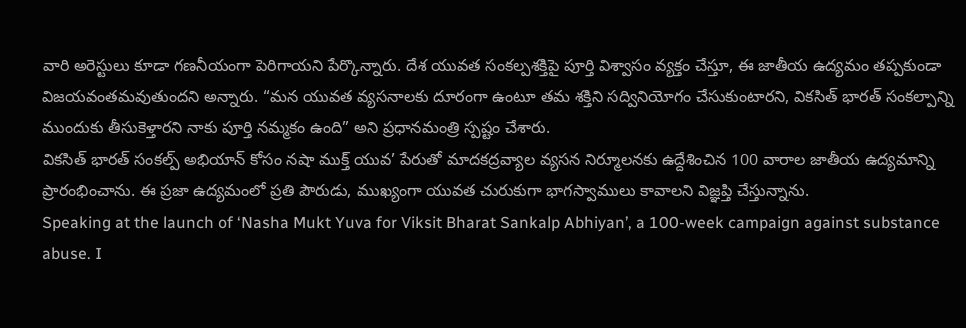వారి అరెస్టులు కూడా గణనీయంగా పెరిగాయని పేర్కొన్నారు. దేశ యువత సంకల్పశక్తిపై పూర్తి విశ్వాసం వ్యక్తం చేస్తూ, ఈ జాతీయ ఉద్యమం తప్పకుండా విజయవంతమవుతుందని అన్నారు. “మన యువత వ్యసనాలకు దూరంగా ఉంటూ తమ శక్తిని సద్వినియోగం చేసుకుంటారని, వికసిత్ భారత్ సంకల్పాన్ని ముందుకు తీసుకెళ్తారని నాకు పూర్తి నమ్మకం ఉంది” అని ప్రధానమంత్రి స్పష్టం చేశారు.
వికసిత్ భారత్ సంకల్ప్ అభియాన్ కోసం నషా ముక్త్ యువ’ పేరుతో మాదకద్రవ్యాల వ్యసన నిర్మూలనకు ఉద్దేశించిన 100 వారాల జాతీయ ఉద్యమాన్ని ప్రారంభించాను. ఈ ప్రజా ఉద్యమంలో ప్రతి పౌరుడు, ముఖ్యంగా యువత చురుకుగా భాగస్వాములు కావాలని విజ్ఞప్తి చేస్తున్నాను.
Speaking at the launch of ‘Nasha Mukt Yuva for Viksit Bharat Sankalp Abhiyan’, a 100-week campaign against substance abuse. I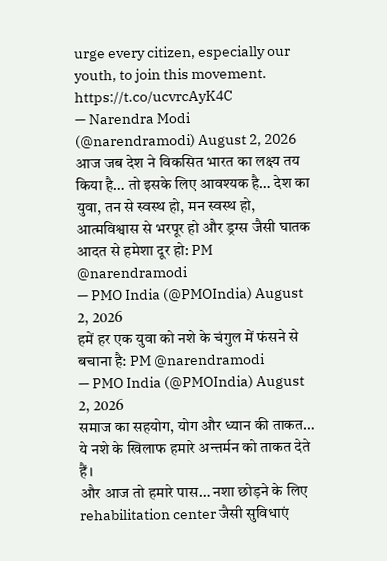urge every citizen, especially our youth, to join this movement. https://t.co/ucvrcAyK4C
— Narendra Modi (@narendramodi) August 2, 2026
आज जब देश ने विकसित भारत का लक्ष्य तय किया है… तो इसके लिए आवश्यक है… देश का युवा, तन से स्वस्थ हो, मन स्वस्थ हो, आत्मविश्वास से भरपूर हो और ड्रग्स जैसी घातक आदत से हमेशा दूर हो: PM @narendramodi
— PMO India (@PMOIndia) August 2, 2026
हमें हर एक युवा को नशे के चंगुल में फंसने से बचाना है: PM @narendramodi
— PMO India (@PMOIndia) August 2, 2026
समाज का सहयोग, योग और ध्यान की ताकत… ये नशे के खिलाफ हमारे अन्तर्मन को ताकत देते हैं।
और आज तो हमारे पास… नशा छोड़ने के लिए rehabilitation center जैसी सुविधाएं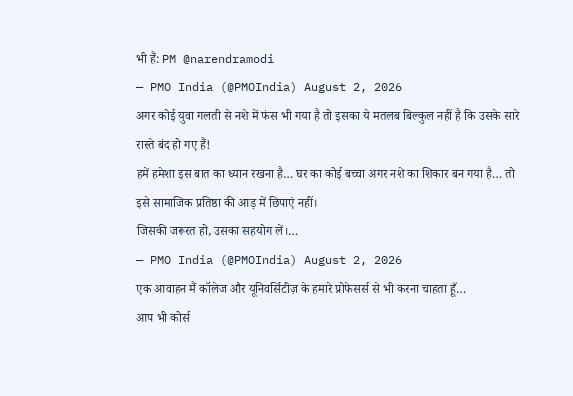भी हैं: PM @narendramodi
— PMO India (@PMOIndia) August 2, 2026
अगर कोई युवा गलती से नशे में फंस भी गया है तो इसका ये मतलब बिल्कुल नहीं है कि उसके सारे रास्ते बंद हो गए हैं!
हमें हमेशा इस बात का ध्यान रखना है… घर का कोई बच्चा अगर नशे का शिकार बन गया है… तो इसे सामाजिक प्रतिष्ठा की आड़ में छिपाएं नहीं।
जिसकी जरूरत हो, उसका सहयोग लें।…
— PMO India (@PMOIndia) August 2, 2026
एक आवाहन मैं कॉलेज और यूनिवर्सिटीज़ के हमारे प्रोफेसर्स से भी करना चाहता हूँ…
आप भी कोर्स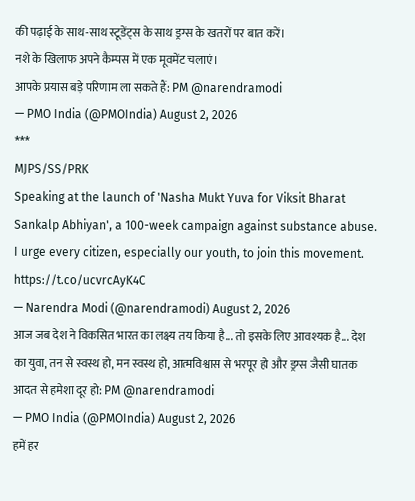की पढ़ाई के साथ-साथ स्टूडेंट्स के साथ ड्रग्स के खतरों पर बात करें।
नशे के खिलाफ अपने कैम्पस में एक मूवमेंट चलाएं।
आपके प्रयास बड़े परिणाम ला सकते हैं: PM @narendramodi
— PMO India (@PMOIndia) August 2, 2026
***
MJPS/SS/PRK
Speaking at the launch of 'Nasha Mukt Yuva for Viksit Bharat Sankalp Abhiyan', a 100-week campaign against substance abuse. I urge every citizen, especially our youth, to join this movement. https://t.co/ucvrcAyK4C
— Narendra Modi (@narendramodi) August 2, 2026
आज जब देश ने विकसित भारत का लक्ष्य तय किया है... तो इसके लिए आवश्यक है... देश का युवा, तन से स्वस्थ हो, मन स्वस्थ हो, आत्मविश्वास से भरपूर हो और ड्रग्स जैसी घातक आदत से हमेशा दूर हो: PM @narendramodi
— PMO India (@PMOIndia) August 2, 2026
हमें हर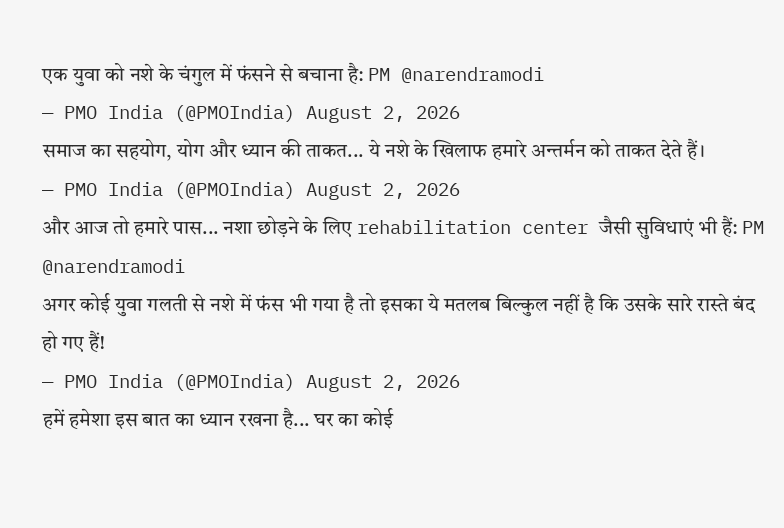एक युवा को नशे के चंगुल में फंसने से बचाना है: PM @narendramodi
— PMO India (@PMOIndia) August 2, 2026
समाज का सहयोग, योग और ध्यान की ताकत... ये नशे के खिलाफ हमारे अन्तर्मन को ताकत देते हैं।
— PMO India (@PMOIndia) August 2, 2026
और आज तो हमारे पास... नशा छोड़ने के लिए rehabilitation center जैसी सुविधाएं भी हैं: PM @narendramodi
अगर कोई युवा गलती से नशे में फंस भी गया है तो इसका ये मतलब बिल्कुल नहीं है कि उसके सारे रास्ते बंद हो गए हैं!
— PMO India (@PMOIndia) August 2, 2026
हमें हमेशा इस बात का ध्यान रखना है... घर का कोई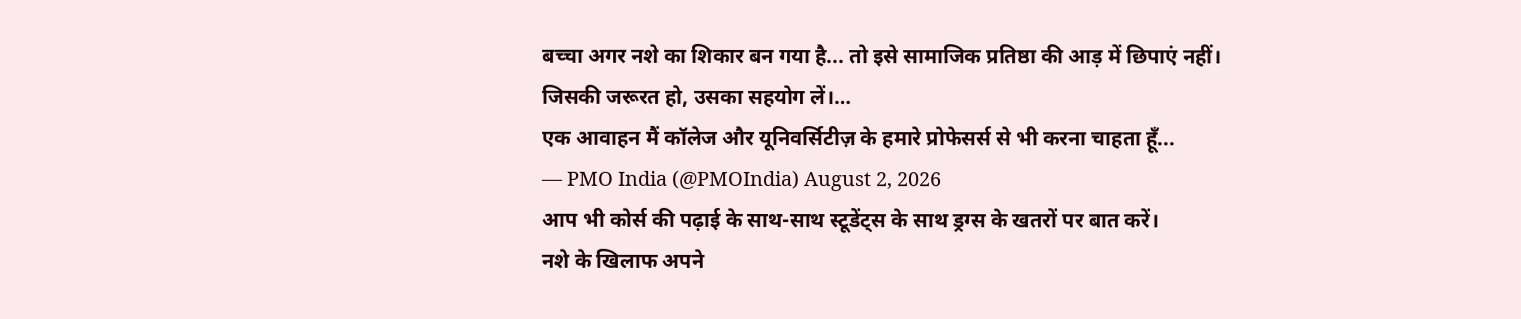बच्चा अगर नशे का शिकार बन गया है... तो इसे सामाजिक प्रतिष्ठा की आड़ में छिपाएं नहीं।
जिसकी जरूरत हो, उसका सहयोग लें।…
एक आवाहन मैं कॉलेज और यूनिवर्सिटीज़ के हमारे प्रोफेसर्स से भी करना चाहता हूँ...
— PMO India (@PMOIndia) August 2, 2026
आप भी कोर्स की पढ़ाई के साथ-साथ स्टूडेंट्स के साथ ड्रग्स के खतरों पर बात करें।
नशे के खिलाफ अपने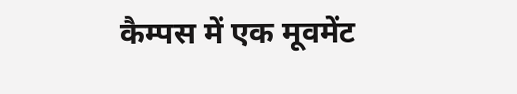कैम्पस में एक मूवमेंट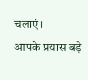चलाएं।
आपके प्रयास बड़े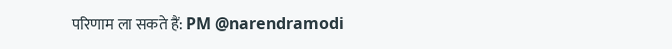परिणाम ला सकते हैं: PM @narendramodi